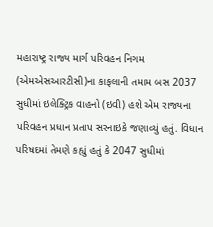મહારાષ્ટ્ર રાજ્ય માર્ગ પરિવહન નિગમ (એમએસઆરટીસી)ના કાફલાની તમામ બસ 2037 સુધીમાં ઇલેક્ટ્રિક વાહનો (ઇવી) હશે એમ રાજ્યના પરિવહન પ્રધાન પ્રતાપ સરનાઇકે જણાવ્યું હતું. વિધાન પરિષદમાં તેમણે કહ્યું હતું કે 2047 સુધીમાં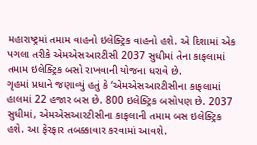મહારાષ્ટ્રમાં તમામ વાહનો ઇલેક્ટ્રિક વાહનો હશે. એ દિશામાં એક પગલા તરીકે એમએસઆરટીસી 2037 સુધીમાં તેના કાફલામાં તમામ ઇલેક્ટ્રિક બસો રાખવાની યોજના ધરાવે છે.
ગૃહમાં પ્રધાને જણાવ્યું હતું કે ‘એમએસઆરટીસીના કાફલામાં હાલમાં 22 હજાર બસ છે. 800 ઇલેક્ટ્રિક બસોપણ છે. 2037 સુધીમાં, એમએસઆરટીસીના કાફલાની તમામ બસ ઇલેક્ટ્રિક હશે. આ ફેરફાર તબક્કાવાર કરવામાં આવશે.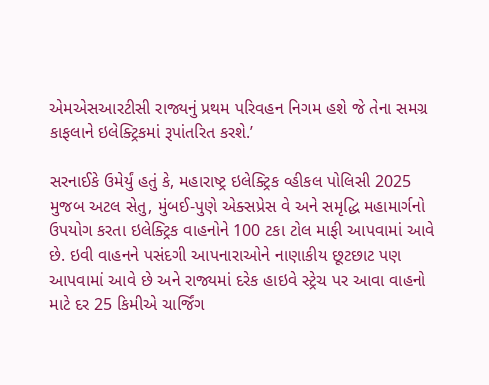એમએસઆરટીસી રાજ્યનું પ્રથમ પરિવહન નિગમ હશે જે તેના સમગ્ર કાફલાને ઇલેક્ટ્રિકમાં રૂપાંતરિત કરશે.’

સરનાઈકે ઉમેર્યું હતું કે, મહારાષ્ટ્ર ઇલેક્ટ્રિક વ્હીકલ પોલિસી 2025 મુજબ અટલ સેતુ, મુંબઈ-પુણે એક્સપ્રેસ વે અને સમૃદ્ધિ મહામાર્ગનો ઉપયોગ કરતા ઇલેક્ટ્રિક વાહનોને 100 ટકા ટોલ માફી આપવામાં આવે છે. ઇવી વાહનને પસંદગી આપનારાઓને નાણાકીય છૂટછાટ પણ આપવામાં આવે છે અને રાજ્યમાં દરેક હાઇવે સ્ટ્રેચ પર આવા વાહનો માટે દર 25 કિમીએ ચાર્જિંગ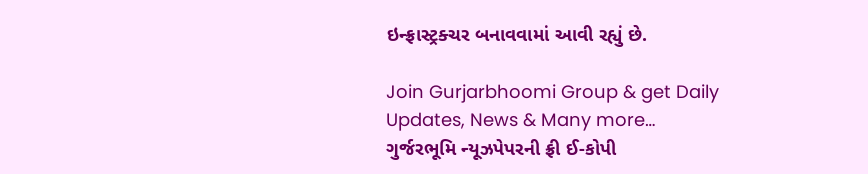ઇન્ફ્રાસ્ટ્રક્ચર બનાવવામાં આવી રહ્યું છે.

Join Gurjarbhoomi Group & get Daily Updates, News & Many more…
ગુર્જરભૂમિ ન્યૂઝપેપરની ફ્રી ઈ-કોપી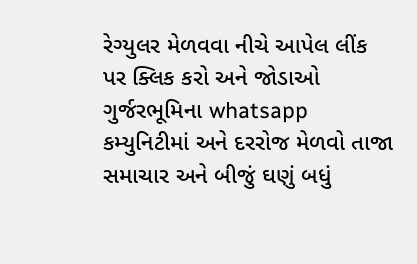રેગ્યુલર મેળવવા નીચે આપેલ લીંક પર ક્લિક કરો અને જોડાઓ ગુર્જરભૂમિના whatsapp કમ્યુનિટીમાં અને દરરોજ મેળવો તાજા સમાચાર અને બીજું ઘણું બધું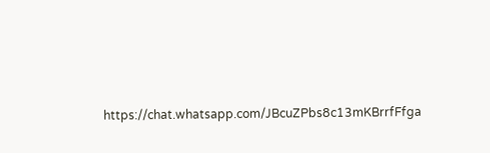https://chat.whatsapp.com/JBcuZPbs8c13mKBrrfFfga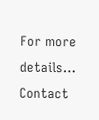For more details… Contact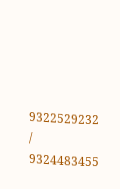9322529232 / 9324483455